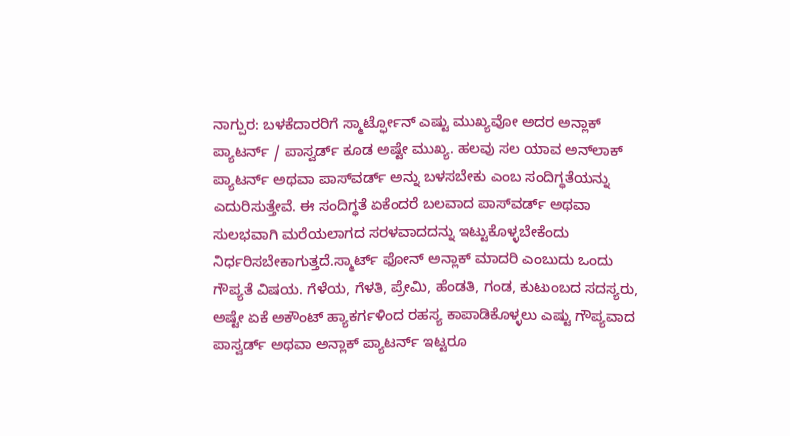ನಾಗ್ಪುರ: ಬಳಕೆದಾರರಿಗೆ ಸ್ಮಾರ್ಟ್ಫೋನ್ ಎಷ್ಟು ಮುಖ್ಯವೋ ಅದರ ಅನ್ಲಾಕ್ ಪ್ಯಾಟರ್ನ್ / ಪಾಸ್ವರ್ಡ್ ಕೂಡ ಅಷ್ಟೇ ಮುಖ್ಯ. ಹಲವು ಸಲ ಯಾವ ಅನ್‌ಲಾಕ್ ಪ್ಯಾಟರ್ನ್ ಅಥವಾ ಪಾಸ್‌ವರ್ಡ್ ಅನ್ನು ಬಳಸಬೇಕು ಎಂಬ ಸಂದಿಗ್ಧತೆಯನ್ನು ಎದುರಿಸುತ್ತೇವೆ. ಈ ಸಂದಿಗ್ಧತೆ ಏಕೆಂದರೆ ಬಲವಾದ ಪಾಸ್‌ವರ್ಡ್ ಅಥವಾ ಸುಲಭವಾಗಿ ಮರೆಯಲಾಗದ ಸರಳವಾದದನ್ನು ಇಟ್ಟುಕೊಳ್ಳಬೇಕೆಂದು ನಿರ್ಧರಿಸಬೇಕಾಗುತ್ತದೆ.ಸ್ಮಾರ್ಟ್ ಫೋನ್ ಅನ್ಲಾಕ್ ಮಾದರಿ ಎಂಬುದು ಒಂದು ಗೌಪ್ಯತೆ ವಿಷಯ. ಗೆಳೆಯ, ಗೆಳತಿ, ಪ್ರೇಮಿ, ಹೆಂಡತಿ, ಗಂಡ, ಕುಟುಂಬದ ಸದಸ್ಯರು, ಅಷ್ಟೇ ಏಕೆ ಅಕೌಂಟ್ ಹ್ಯಾಕರ್ಗಳಿಂದ ರಹಸ್ಯ ಕಾಪಾಡಿಕೊಳ್ಳಲು ಎಷ್ಟು ಗೌಪ್ಯವಾದ ಪಾಸ್ವರ್ಡ್ ಅಥವಾ ಅನ್ಲಾಕ್ ಪ್ಯಾಟರ್ನ್ ಇಟ್ಟರೂ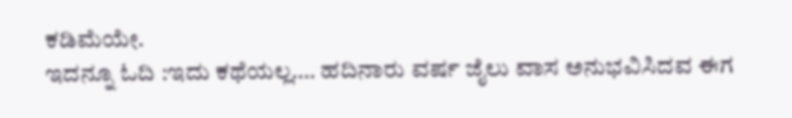ಕಡಿಮೆಯೇ.
ಇದನ್ನೂ ಓದಿ :ಇದು ಕಥೆಯಲ್ಲ…. ಹದಿನಾರು ವರ್ಷ ಜೈಲು ವಾಸ ಅನುಭವಿಸಿದವ ಈಗ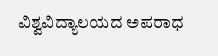ವಿಶ್ವವಿದ್ಯಾಲಯದ ಅಪರಾಧ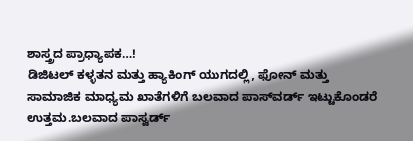ಶಾಸ್ತ್ರದ ಪ್ರಾಧ್ಯಾಪಕ…!
ಡಿಜಿಟಲ್ ಕಳ್ಳತನ ಮತ್ತು ಹ್ಯಾಕಿಂಗ್ ಯುಗದಲ್ಲಿ, ಫೋನ್ ಮತ್ತು ಸಾಮಾಜಿಕ ಮಾಧ್ಯಮ ಖಾತೆಗಳಿಗೆ ಬಲವಾದ ಪಾಸ್‌ವರ್ಡ್ ಇಟ್ಟುಕೊಂಡರೆ ಉತ್ತಮ.ಬಲವಾದ ಪಾಸ್ವರ್ಡ್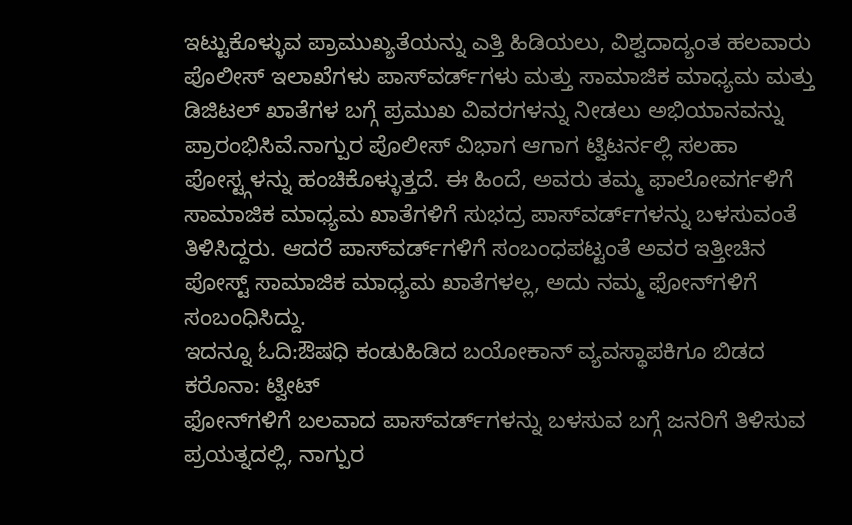ಇಟ್ಟುಕೊಳ್ಳುವ ಪ್ರಾಮುಖ್ಯತೆಯನ್ನು ಎತ್ತಿ ಹಿಡಿಯಲು, ವಿಶ್ವದಾದ್ಯಂತ ಹಲವಾರು ಪೊಲೀಸ್ ಇಲಾಖೆಗಳು ಪಾಸ್‌ವರ್ಡ್‌ಗಳು ಮತ್ತು ಸಾಮಾಜಿಕ ಮಾಧ್ಯಮ ಮತ್ತು ಡಿಜಿಟಲ್ ಖಾತೆಗಳ ಬಗ್ಗೆ ಪ್ರಮುಖ ವಿವರಗಳನ್ನು ನೀಡಲು ಅಭಿಯಾನವನ್ನು ಪ್ರಾರಂಭಿಸಿವೆ.ನಾಗ್ಪುರ ಪೊಲೀಸ್ ವಿಭಾಗ ಆಗಾಗ ಟ್ವಿಟರ್ನಲ್ಲಿ ಸಲಹಾ ಪೋಸ್ಟ್ಗಳನ್ನು ಹಂಚಿಕೊಳ್ಳುತ್ತದೆ. ಈ ಹಿಂದೆ, ಅವರು ತಮ್ಮ ಫಾಲೋವರ್ಗಳಿಗೆ ಸಾಮಾಜಿಕ ಮಾಧ್ಯಮ ಖಾತೆಗಳಿಗೆ ಸುಭದ್ರ ಪಾಸ್‌ವರ್ಡ್‌ಗಳನ್ನು ಬಳಸುವಂತೆ ತಿಳಿಸಿದ್ದರು. ಆದರೆ ಪಾಸ್‌ವರ್ಡ್‌ಗಳಿಗೆ ಸಂಬಂಧಪಟ್ಟಂತೆ ಅವರ ಇತ್ತೀಚಿನ ಪೋಸ್ಟ್ ಸಾಮಾಜಿಕ ಮಾಧ್ಯಮ ಖಾತೆಗಳಲ್ಲ, ಅದು ನಮ್ಮ ಫೋನ್‌ಗಳಿಗೆ ಸಂಬಂಧಿಸಿದ್ದು.
ಇದನ್ನೂ ಓದಿ:ಔಷಧಿ ಕಂಡುಹಿಡಿದ ಬಯೋಕಾನ್‌ ವ್ಯವಸ್ಥಾಪಕಿಗೂ ಬಿಡದ ಕರೊನಾ: ಟ್ವೀಟ್‌
ಫೋನ್‌ಗಳಿಗೆ ಬಲವಾದ ಪಾಸ್‌ವರ್ಡ್‌ಗಳನ್ನು ಬಳಸುವ ಬಗ್ಗೆ ಜನರಿಗೆ ತಿಳಿಸುವ ಪ್ರಯತ್ನದಲ್ಲಿ, ನಾಗ್ಪುರ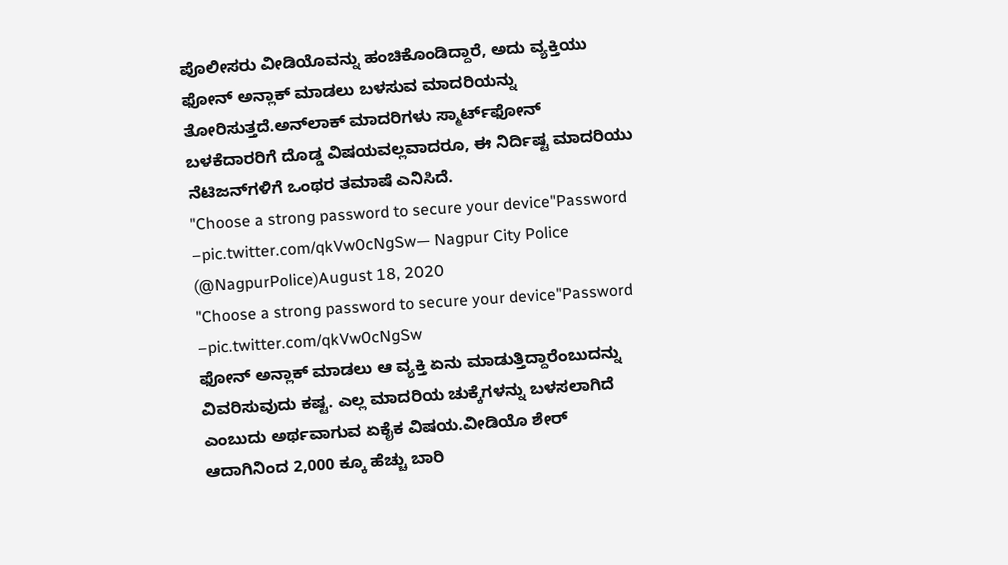ಪೊಲೀಸರು ವೀಡಿಯೊವನ್ನು ಹಂಚಿಕೊಂಡಿದ್ದಾರೆ, ಅದು ವ್ಯಕ್ತಿಯು ಫೋನ್ ಅನ್ಲಾಕ್ ಮಾಡಲು ಬಳಸುವ ಮಾದರಿಯನ್ನು ತೋರಿಸುತ್ತದೆ.ಅನ್‌ಲಾಕ್ ಮಾದರಿಗಳು ಸ್ಮಾರ್ಟ್‌ಫೋನ್ ಬಳಕೆದಾರರಿಗೆ ದೊಡ್ಡ ವಿಷಯವಲ್ಲವಾದರೂ, ಈ ನಿರ್ದಿಷ್ಟ ಮಾದರಿಯು ನೆಟಿಜನ್‌ಗಳಿಗೆ ಒಂಥರ ತಮಾಷೆ ಎನಿಸಿದೆ.
"Choose a strong password to secure your device"Password –pic.twitter.com/qkVw0cNgSw— Nagpur City Police (@NagpurPolice)August 18, 2020
"Choose a strong password to secure your device"Password –pic.twitter.com/qkVw0cNgSw
ಫೋನ್ ಅನ್ಲಾಕ್ ಮಾಡಲು ಆ ವ್ಯಕ್ತಿ ಏನು ಮಾಡುತ್ತಿದ್ದಾರೆಂಬುದನ್ನು ವಿವರಿಸುವುದು ಕಷ್ಟ. ಎಲ್ಲ ಮಾದರಿಯ ಚುಕ್ಕೆಗಳನ್ನು ಬಳಸಲಾಗಿದೆ ಎಂಬುದು ಅರ್ಥವಾಗುವ ಏಕೈಕ ವಿಷಯ.ವೀಡಿಯೊ ಶೇರ್ ಆದಾಗಿನಿಂದ 2,000 ಕ್ಕೂ ಹೆಚ್ಚು ಬಾರಿ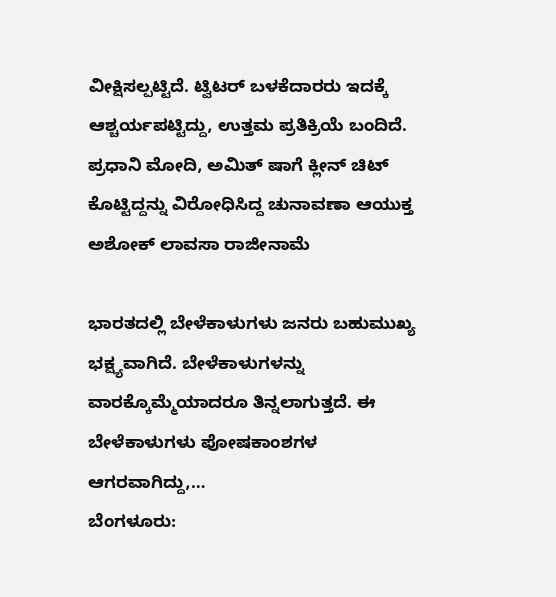ವೀಕ್ಷಿಸಲ್ಪಟ್ಟಿದೆ. ಟ್ವಿಟರ್ ಬಳಕೆದಾರರು ಇದಕ್ಕೆ ಆಶ್ಚರ್ಯಪಟ್ಟಿದ್ದು, ಉತ್ತಮ ಪ್ರತಿಕ್ರಿಯೆ ಬಂದಿದೆ.
ಪ್ರಧಾನಿ ಮೋದಿ, ಅಮಿತ್ ಷಾಗೆ ಕ್ಲೀನ್ ಚಿಟ್ ಕೊಟ್ಟಿದ್ದನ್ನು ವಿರೋಧಿಸಿದ್ದ ಚುನಾವಣಾ ಆಯುಕ್ತ ಅಶೋಕ್ ಲಾವಸಾ ರಾಜೀನಾಮೆ

ಭಾರತದಲ್ಲಿ ಬೇಳೆಕಾಳುಗಳು ಜನರು ಬಹುಮುಖ್ಯ ಭಕ್ಷ್ಯವಾಗಿದೆ. ಬೇಳೆಕಾಳುಗಳನ್ನು ವಾರಕ್ಕೊಮ್ಮೆಯಾದರೂ ತಿನ್ನಲಾಗುತ್ತದೆ. ಈ ಬೇಳೆಕಾಳುಗಳು ಪೋಷಕಾಂಶಗಳ ಆಗರವಾಗಿದ್ದು,…
ಬೆಂಗಳೂರು: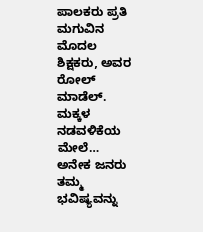ಪಾಲಕರು ಪ್ರತಿ ಮಗುವಿನ ಮೊದಲ ಶಿಕ್ಷಕರು, ಅವರ ರೋಲ್ ಮಾಡೆಲ್. ಮಕ್ಕಳ ನಡವಳಿಕೆಯ ಮೇಲೆ…
ಅನೇಕ ಜನರು ತಮ್ಮ ಭವಿಷ್ಯವನ್ನು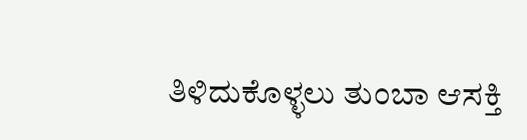ತಿಳಿದುಕೊಳ್ಳಲು ತುಂಬಾ ಆಸಕ್ತಿ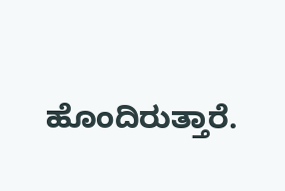ಹೊಂದಿರುತ್ತಾರೆ.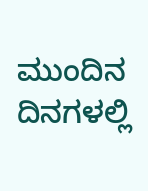ಮುಂದಿನ ದಿನಗಳಲ್ಲಿ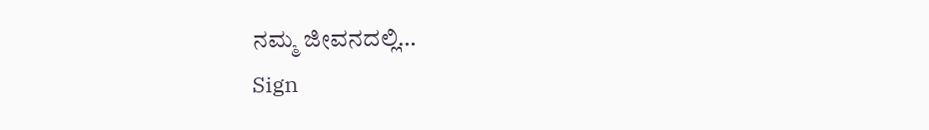ನಮ್ಮ ಜೀವನದಲ್ಲಿ…
Sign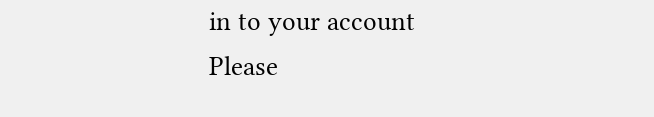in to your account
Please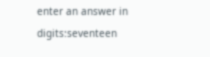enter an answer in digits:seventeen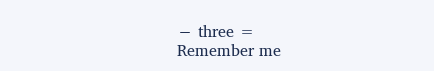− three =
Remember me